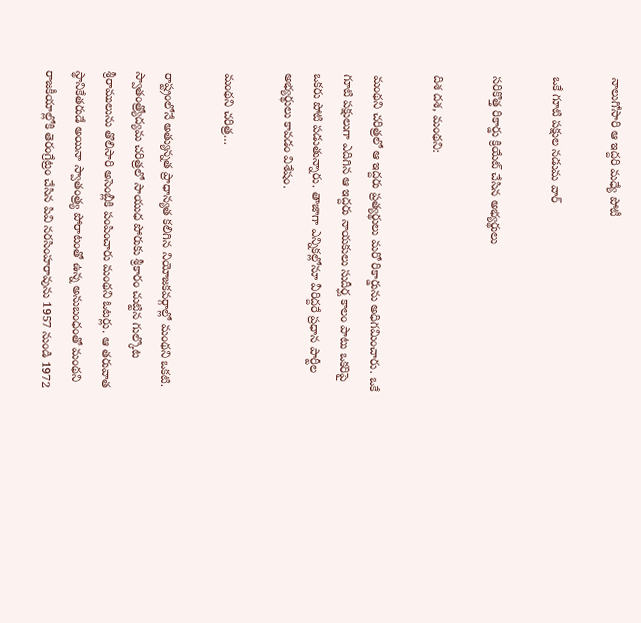నాలుగోసారి ఆ ఇద్దరి మధ్యే పోటీ

ఒకే గూటి పక్షుల నడుమ వార్

సరికొత్త రికార్డు క్రియేట్ చేసిన అభ్యర్థులు

దిశ దశ, మంథని:

మంథని చరిత్రలో ఆ ఇద్దరు ప్రత్యర్థులు మరో రికార్డును అధిగమించారు. ఒకే గూటి పక్షులుగా ఎదిగిన ఆ ఇద్దరు నాయకులు సుదీర్ఘ కాలం పాటు ఒకరిపై ఒకరు పోటి పడుతున్నారు. తాజాగా ఎన్నికల్లోనూ వీరిద్దరే ప్రధాన పార్టీల అభ్యర్థులు కావడం విశేషం.

మంథని చరిత్ర…

రాష్ట్రంలోనే అత్యున్నత ప్రాధాన్యత కలిగిన నియోజకవర్గాల్లో మంథని ఒకటి. స్వాతంత్ర్యోద్యమ చరిత్రలో సాయుధ పోరుకు శ్రీకారం చుట్టిన గుల్కొట శ్రీరాములును తొలిసారి అసెంబ్లీకి పంపించారు మంథని ఓటర్లు. ఆ తరువాత స్థానికేతరుడే అయినా స్వాతంత్ర్య పోరాటంతో ఉన్న అనుబంధంతో మంథని రాజకీయాల్లోకి తెరంగ్రేట్రం చేసిన పివి నరసింహరావును 1957 నుండి 1972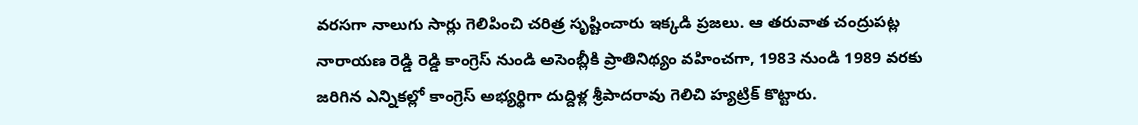వరసగా నాలుగు సార్లు గెలిపించి చరిత్ర సృష్టించారు ఇక్కడి ప్రజలు. ఆ తరువాత చంద్రుపట్ల నారాయణ రెడ్డి రెడ్డి కాంగ్రెస్ నుండి అసెంబ్లీకి ప్రాతినిథ్యం వహించగా, 1983 నుండి 1989 వరకు జరిగిన ఎన్నికల్లో కాంగ్రెస్ అభ్యర్థిగా దుద్దిళ్ల శ్రీపాదరావు గెలిచి హ్యట్రిక్ కొట్టారు.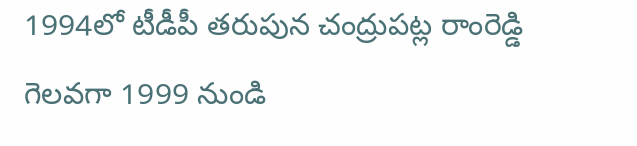1994లో టీడీపీ తరుపున చంద్రుపట్ల రాంరెడ్డి గెలవగా 1999 నుండి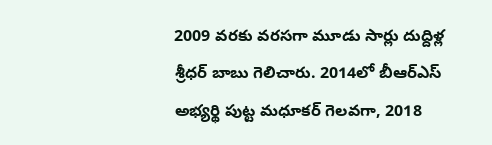2009 వరకు వరసగా మూడు సార్లు దుద్దిళ్ల శ్రీధర్ బాబు గెలిచారు. 2014లో బీఆర్ఎస్ అభ్యర్థి పుట్ట మధూకర్ గెలవగా, 2018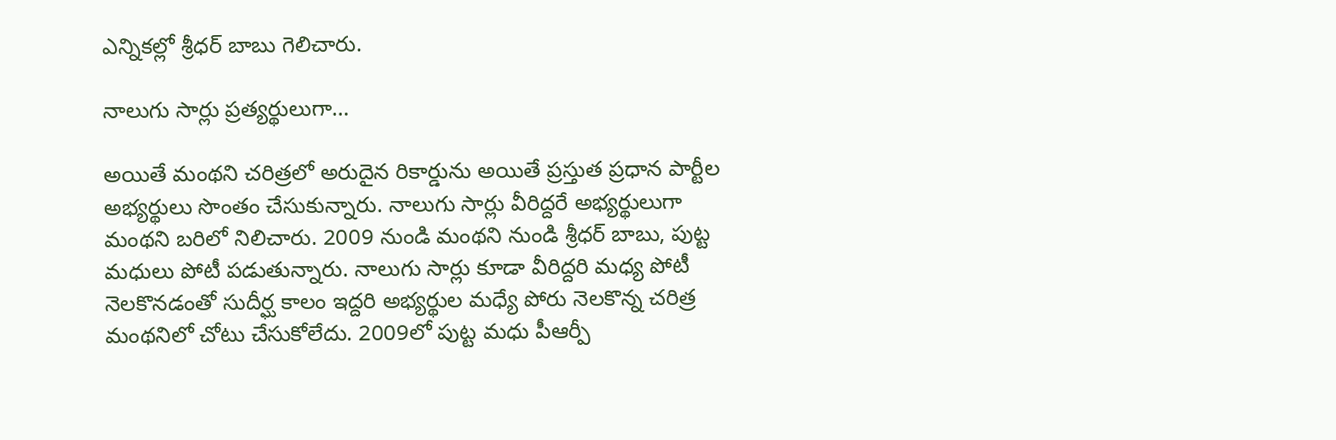ఎన్నికల్లో శ్రీధర్ బాబు గెలిచారు.

నాలుగు సార్లు ప్రత్యర్థులుగా…

అయితే మంథని చరిత్రలో అరుదైన రికార్డును అయితే ప్రస్తుత ప్రధాన పార్టీల అభ్యర్థులు సొంతం చేసుకున్నారు. నాలుగు సార్లు వీరిద్దరే అభ్యర్థులుగా మంథని బరిలో నిలిచారు. 2009 నుండి మంథని నుండి శ్రీధర్ బాబు, పుట్ట మధులు పోటీ పడుతున్నారు. నాలుగు సార్లు కూడా వీరిద్దరి మధ్య పోటీ నెలకొనడంతో సుదీర్ఘ కాలం ఇద్దరి అభ్యర్థుల మధ్యే పోరు నెలకొన్న చరిత్ర మంథనిలో చోటు చేసుకోలేదు. 2009లో పుట్ట మధు పీఆర్పీ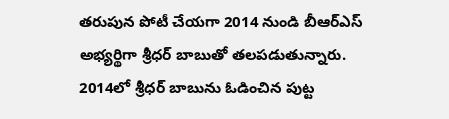తరుపున పోటీ చేయగా 2014 నుండి బీఆర్ఎస్ అభ్యర్థిగా శ్రీధర్ బాబుతో తలపడుతున్నారు. 2014లో శ్రీధర్ బాబును ఓడించిన పుట్ట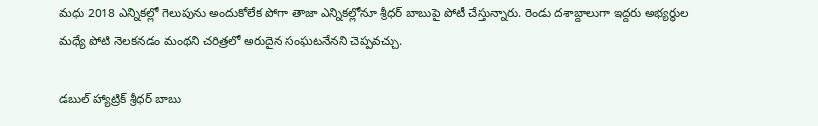మధు 2018 ఎన్నికల్లో గెలుపును అందుకోలేక పోగా తాజా ఎన్నికల్లోనూ శ్రీధర్ బాబుపై పోటీ చేస్తున్నారు. రెండు దశాబ్దాలుగా ఇద్దరు అభ్యర్థుల మధ్యే పోటి నెలకనడం మంథని చరిత్రలో అరుదైన సంఘటనేనని చెప్పవచ్చు.

డబుల్ హ్యాట్రిక్ శ్రీధర్ బాబు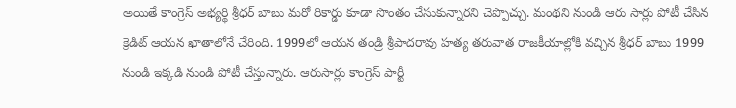అయితే కాంగ్రెస్ అభ్యర్థి శ్రీధర్ బాబు మరో రికార్డు కూడా సొంతం చేసుకున్నారని చెప్పొచ్చు. మంథని నుండి ఆరు సార్లు పోటీ చేసిన క్రెడిట్ ఆయన ఖాతాలోనే చేరింది. 1999లో ఆయన తండ్రి శ్రీపాదరావు హత్య తరువాత రాజకీయాల్లోకి వచ్చిన శ్రీధర్ బాబు 1999 నుండి ఇక్కడి నుండి పోటీ చేస్తున్నారు. ఆరుసార్లు కాంగ్రెస్ పార్టీ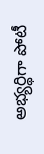అభ్యర్థిగా పోటీ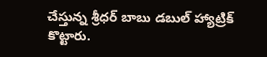చేస్తున్న శ్రీధర్ బాబు డబుల్ హ్యాట్రిక్ కొట్టారు.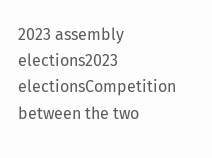2023 assembly elections2023 electionsCompetition between the two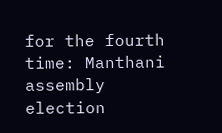for the fourth time: Manthani assembly election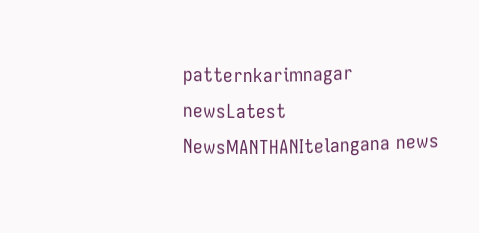patternkarimnagar newsLatest NewsMANTHANItelangana news